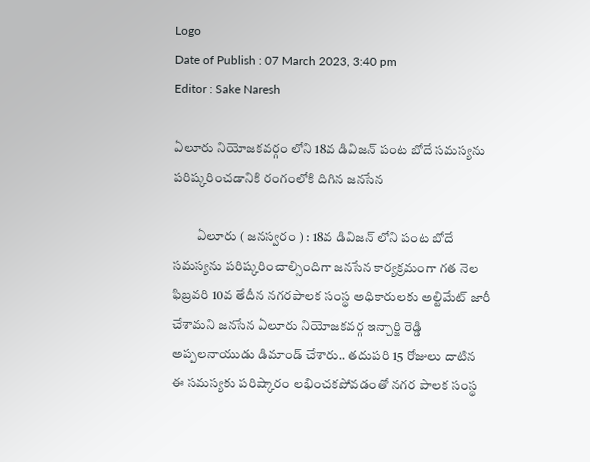Logo
Date of Publish : 07 March 2023, 3:40 pm
Editor : Sake Naresh

ఏలూరు నియోజకవర్గం లోని 18వ డివిజన్ పంట బోదే సమస్యను పరిష్కరించడానికి రంగంలోకి దిగిన జనసేన

         ఏలూరు ( జనస్వరం ) : 18వ డివిజన్ లోని పంట బోదే సమస్యను పరిష్కరించాల్సిందిగా జనసేన కార్యక్రమంగా గత నెల ఫిబ్రవరి 10వ తేదీన నగరపాలక సంస్థ అధికారులకు అల్టిమేట్ జారీ చేశామని జనసేన ఏలూరు నియోజకవర్గ ఇన్చార్జి రెడ్డి అప్పలనాయుడు డిమాండ్ చేశారు.. తదుపరి 15 రోజులు దాటిన ఈ సమస్యకు పరిష్కారం లభించకపోవడంతో నగర పాలక సంస్థ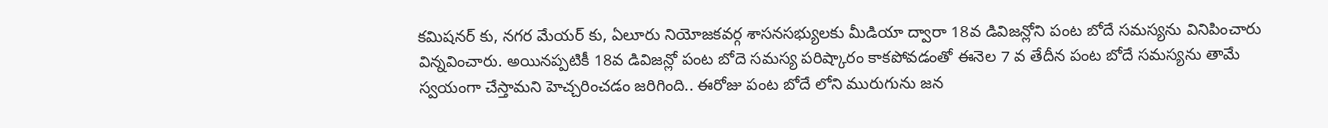కమిషనర్ కు, నగర మేయర్ కు, ఏలూరు నియోజకవర్గ శాసనసభ్యులకు మీడియా ద్వారా 18వ డివిజన్లోని పంట బోదే సమస్యను వినిపించారు విన్నవించారు. అయినప్పటికీ 18వ డివిజన్లో పంట బోదె సమస్య పరిష్కారం కాకపోవడంతో ఈనెల 7 వ తేదీన పంట బోదే సమస్యను తామే స్వయంగా చేస్తామని హెచ్చరించడం జరిగింది.. ఈరోజు పంట బోదే లోని మురుగును జన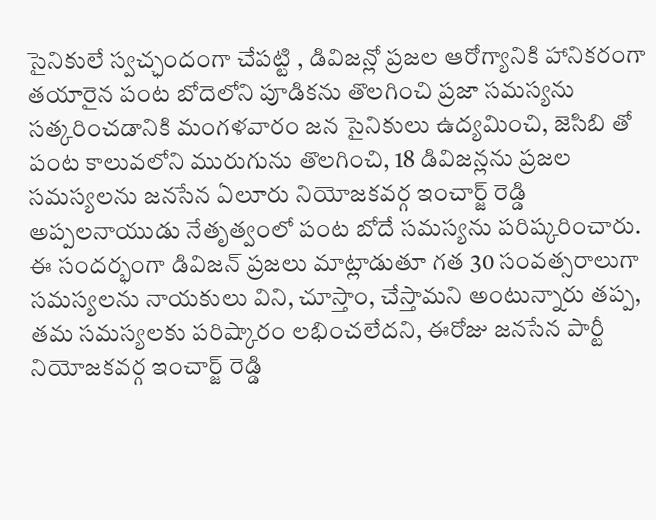సైనికులే స్వచ్ఛందంగా చేపట్టి , డివిజన్లో ప్రజల ఆరోగ్యానికి హానికరంగా తయారైన పంట బోదెలోని పూడికను తొలగించి ప్రజా సమస్యను సత్కరించడానికి మంగళవారం జన సైనికులు ఉద్యమించి, జెసిబి తో పంట కాలువలోని మురుగును తొలగించి, 18 డివిజన్లను ప్రజల సమస్యలను జనసేన ఏలూరు నియోజకవర్గ ఇంచార్జ్ రెడ్డి అప్పలనాయుడు నేతృత్వంలో పంట బోదే సమస్యను పరిష్కరించారు. ఈ సందర్భంగా డివిజన్ ప్రజలు మాట్లాడుతూ గత 30 సంవత్సరాలుగా సమస్యలను నాయకులు విని, చూస్తాం, చేస్తామని అంటున్నారు తప్ప, తమ సమస్యలకు పరిష్కారం లభించలేదని, ఈరోజు జనసేన పార్టీ నియోజకవర్గ ఇంచార్జ్ రెడ్డి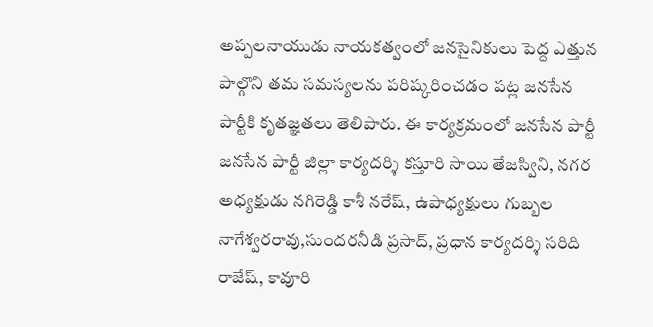అప్పలనాయుడు నాయకత్వంలో జనసైనికులు పెద్ద ఎత్తున పాల్గొని తమ సమస్యలను పరిష్కరించడం పట్ల జనసేన పార్టీకి కృతజ్ఞతలు తెలిపారు. ఈ కార్యక్రమంలో జనసేన పార్టీ జనసేన పార్టీ జిల్లా కార్యదర్శి కస్తూరి సాయి తేజస్విని, నగర అధ్యక్షుడు నగిరెడ్డి కాశీ నరేష్, ఉపాధ్యక్షులు గుబ్బల నాగేశ్వరరావు,సుందరనీడి ప్రసాద్, ప్రధాన కార్యదర్శి సరిది రాజేష్, కావూరి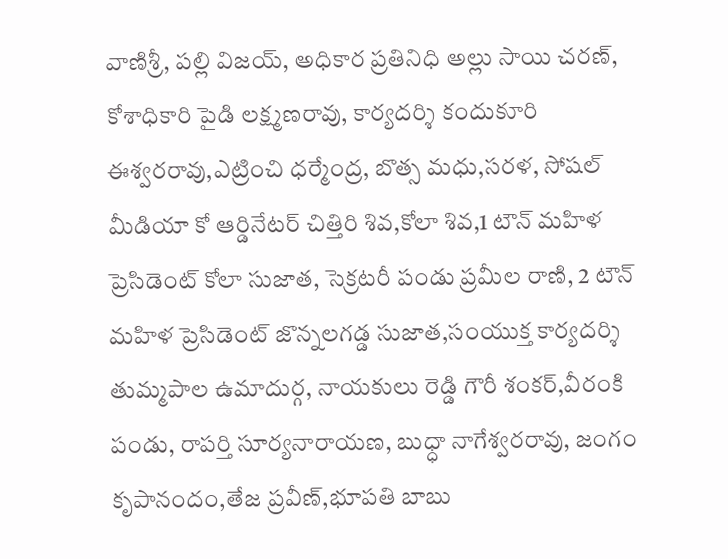వాణిశ్రీ, పల్లి విజయ్, అధికార ప్రతినిధి అల్లు సాయి చరణ్, కోశాధికారి పైడి లక్ష్మణరావు, కార్యదర్శి కందుకూరి ఈశ్వరరావు,ఎట్రించి ధర్మేంద్ర, బొత్స మధు,సరళ, సోషల్ మీడియా కో ఆర్డినేటర్ చిత్తిరి శివ,కోలా శివ,1 టౌన్ మహిళ ప్రెసిడెంట్ కోలా సుజాత, సెక్రటరీ పండు ప్రమీల రాణి, 2 టౌన్ మహిళ ప్రెసిడెంట్ జొన్నలగడ్డ సుజాత,సంయుక్త కార్యదర్శి తుమ్మపాల ఉమాదుర్గ, నాయకులు రెడ్డి గౌరీ శంకర్,వీరంకి పండు, రాపర్తి సూర్యనారాయణ, బుధ్ధా నాగేశ్వరరావు, జంగం కృపానందం,తేజ ప్రవీణ్,భూపతి బాబు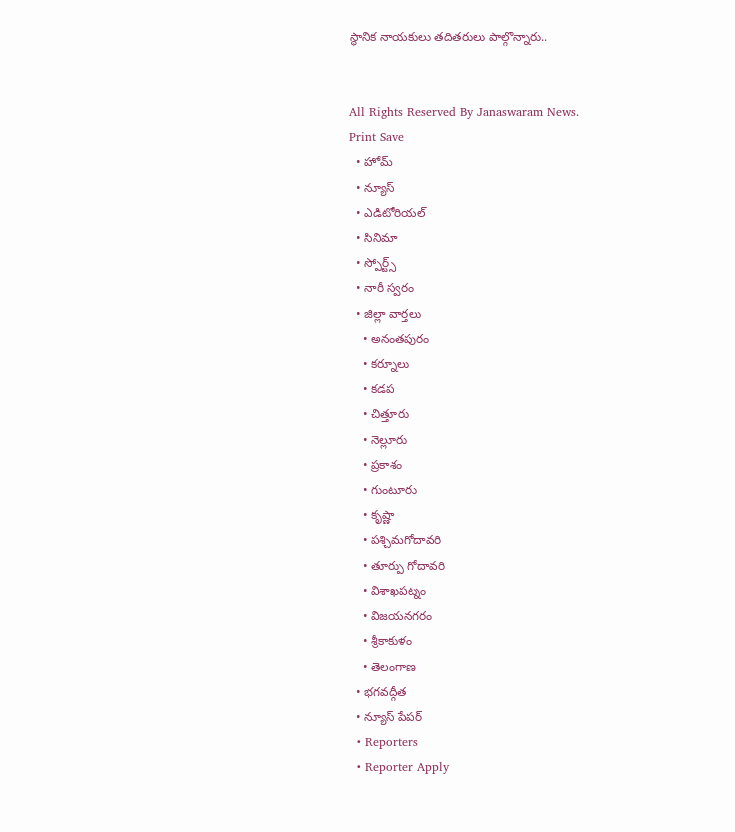స్థానిక నాయకులు తదితరులు పాల్గొన్నారు..


All Rights Reserved By Janaswaram News.
Print Save
  • హోమ్
  • న్యూస్
  • ఎడిటోరియల్
  • సినిమా
  • స్పోర్ట్స్
  • నారీ స్వరం
  • జిల్లా వార్తలు
    • అనంతపురం
    • కర్నూలు
    • కడప
    • చిత్తూరు
    • నెల్లూరు
    • ప్రకాశం
    • గుంటూరు
    • కృష్ణా
    • పశ్చిమగోదావరి
    • తూర్పు గోదావరి
    • విశాఖపట్నం
    • విజయనగరం
    • శ్రీకాకుళం
    • తెలంగాణ
  • భగవద్గీత
  • న్యూస్ పేపర్
  • Reporters
  • Reporter Apply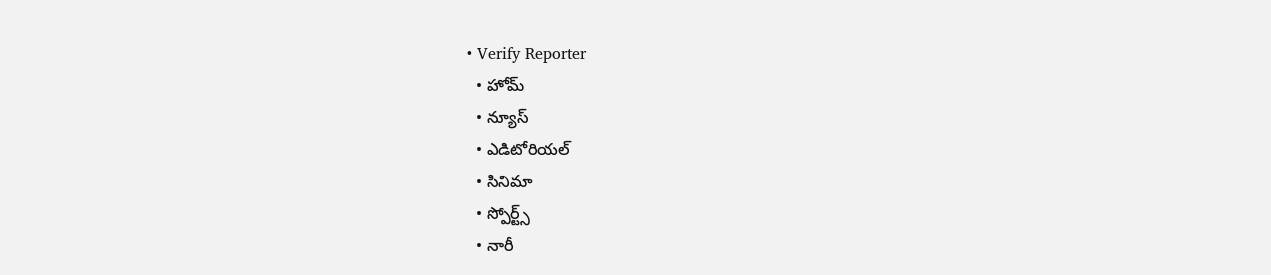• Verify Reporter
  • హోమ్
  • న్యూస్
  • ఎడిటోరియల్
  • సినిమా
  • స్పోర్ట్స్
  • నారీ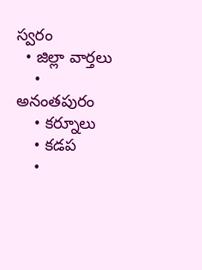స్వరం
  • జిల్లా వార్తలు
    • అనంతపురం
    • కర్నూలు
    • కడప
    •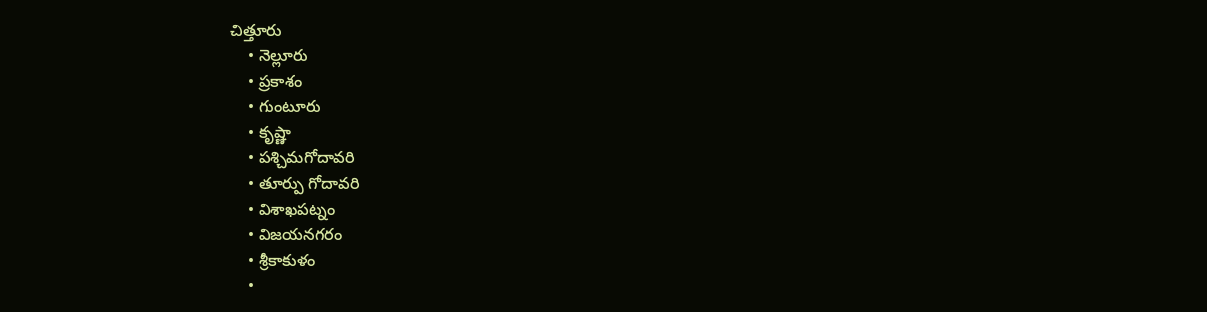చిత్తూరు
    • నెల్లూరు
    • ప్రకాశం
    • గుంటూరు
    • కృష్ణా
    • పశ్చిమగోదావరి
    • తూర్పు గోదావరి
    • విశాఖపట్నం
    • విజయనగరం
    • శ్రీకాకుళం
    •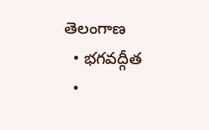తెలంగాణ
  • భగవద్గీత
  •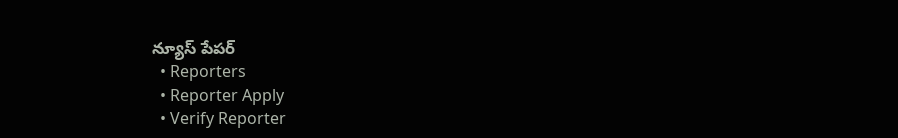న్యూస్ పేపర్
  • Reporters
  • Reporter Apply
  • Verify Reporter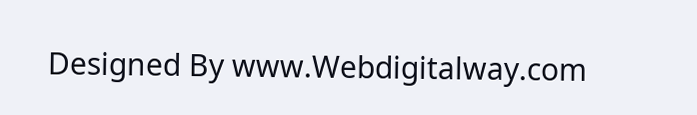Designed By www.Webdigitalway.com